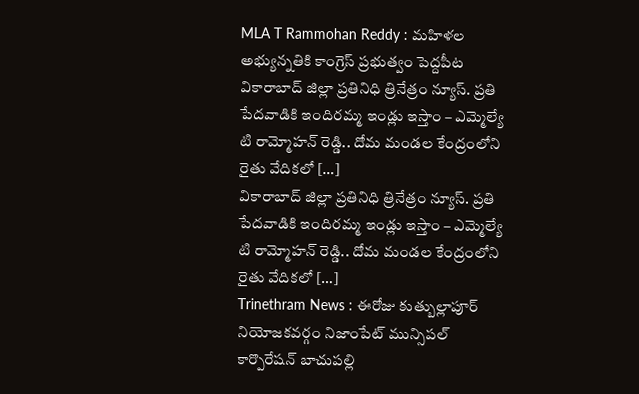MLA T Rammohan Reddy : మహిళల అభ్యున్నతికి కాంగ్రెస్ ప్రభుత్వం పెద్దపీట
వికారాబాద్ జిల్లా ప్రతినిధి త్రినేత్రం న్యూస్. ప్రతి పేదవాడికి ఇందిరమ్మ ఇండ్లు ఇస్తాం – ఎమ్మెల్యే టి రామ్మోహన్ రెడ్డి.. దోమ మండల కేంద్రంలోని రైతు వేదికలో […]
వికారాబాద్ జిల్లా ప్రతినిధి త్రినేత్రం న్యూస్. ప్రతి పేదవాడికి ఇందిరమ్మ ఇండ్లు ఇస్తాం – ఎమ్మెల్యే టి రామ్మోహన్ రెడ్డి.. దోమ మండల కేంద్రంలోని రైతు వేదికలో […]
Trinethram News : ఈరోజు కుత్బుల్లాపూర్ నియోజకవర్గం నిజాంపేట్ మున్సిపల్ కార్పొరేషన్ బాచుపల్లి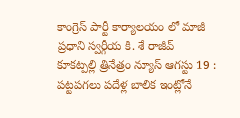కాంగ్రెస్ పార్టీ కార్యాలయం లో మాజీ ప్రధాని స్వర్గీయ కి. శే రాజీవ్
కూకట్పల్లి త్రినేత్రం న్యూస్ ఆగస్టు 19 : పట్టపగలు పదేళ్ల బాలిక ఇంట్లోనే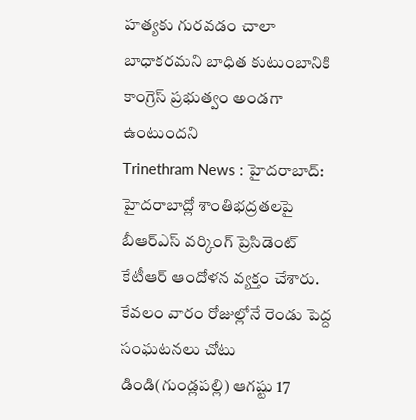హత్యకు గురవడం చాలా బాధాకరమని బాధిత కుటుంబానికి కాంగ్రెస్ ప్రభుత్వం అండగా ఉంటుందని
Trinethram News : హైదరాబాద్: హైదరాబాద్లో శాంతిభద్రతలపై బీఆర్ఎస్ వర్కింగ్ ప్రెసిడెంట్ కేటీఆర్ ఆందోళన వ్యక్తం చేశారు. కేవలం వారం రోజుల్లోనే రెండు పెద్ద సంఘటనలు చోటు
డిండి(గుండ్లపల్లి) ఆగష్టు 17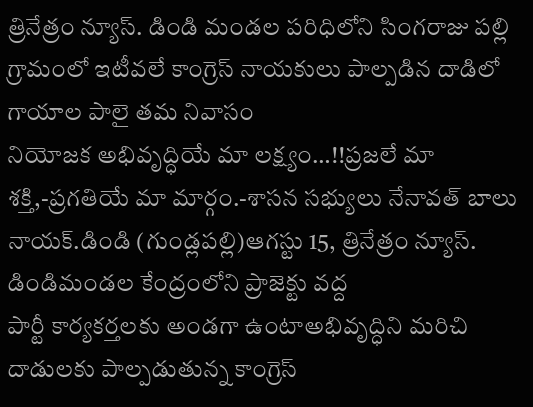త్రినేత్రం న్యూస్. డిండి మండల పరిధిలోని సింగరాజు పల్లి గ్రామంలో ఇటీవలే కాంగ్రెస్ నాయకులు పాల్పడిన దాడిలో గాయాల పాలై తమ నివాసం
నియోజక అభివృద్ధియే మా లక్ష్యం…!!ప్రజలే మా శక్తి,-ప్రగతియే మా మార్గం.-శాసన సభ్యులు నేనావత్ బాలు నాయక్.డిండి (గుండ్లపల్లి)ఆగస్టు 15, త్రినేత్రం న్యూస్. డిండిమండల కేంద్రంలోని ప్రాజెక్టు వద్ద
పార్టీ కార్యకర్తలకు అండగా ఉంటాఅభివృద్ధిని మరిచి దాడులకు పాల్పడుతున్న కాంగ్రెస్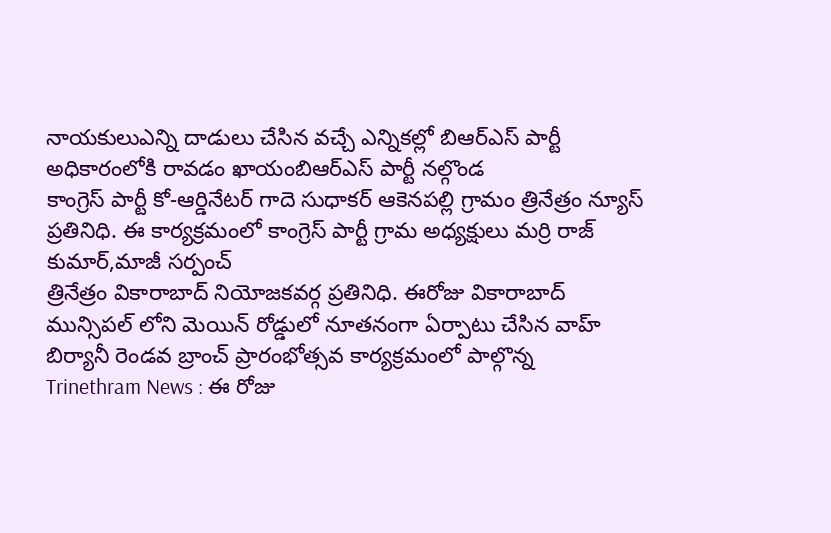నాయకులుఎన్ని దాడులు చేసిన వచ్చే ఎన్నికల్లో బిఆర్ఎస్ పార్టీ అధికారంలోకి రావడం ఖాయంబిఆర్ఎస్ పార్టీ నల్గొండ
కాంగ్రెస్ పార్టీ కో-ఆర్డినేటర్ గాదె సుధాకర్ ఆకెనపల్లి గ్రామం త్రినేత్రం న్యూస్ ప్రతినిధి. ఈ కార్యక్రమంలో కాంగ్రెస్ పార్టీ గ్రామ అధ్యక్షులు మర్రి రాజ్ కుమార్,మాజీ సర్పంచ్
త్రినేత్రం వికారాబాద్ నియోజకవర్గ ప్రతినిధి. ఈరోజు వికారాబాద్ మున్సిపల్ లోని మెయిన్ రోడ్డులో నూతనంగా ఏర్పాటు చేసిన వాహ్ బిర్యానీ రెండవ బ్రాంచ్ ప్రారంభోత్సవ కార్యక్రమంలో పాల్గొన్న
Trinethram News : ఈ రోజు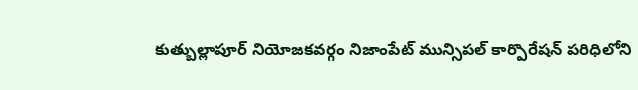కుత్బుల్లాపూర్ నియోజకవర్గం నిజాంపేట్ మున్సిపల్ కార్పొరేషన్ పరిధిలోని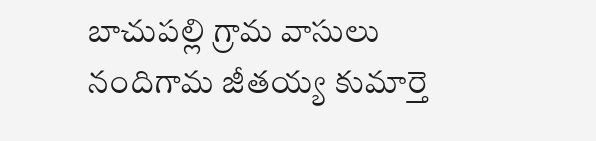బాచుపల్లి గ్రామ వాసులు నందిగామ జీతయ్య కుమార్తె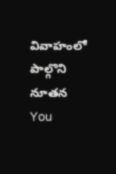వివాహంలో పాల్గొని నూతన
You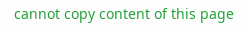cannot copy content of this page